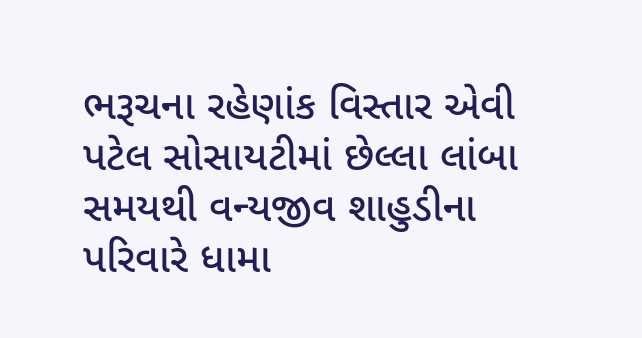ભરૂચના રહેણાંક વિસ્તાર એવી પટેલ સોસાયટીમાં છેલ્લા લાંબા સમયથી વન્યજીવ શાહુડીના પરિવારે ધામા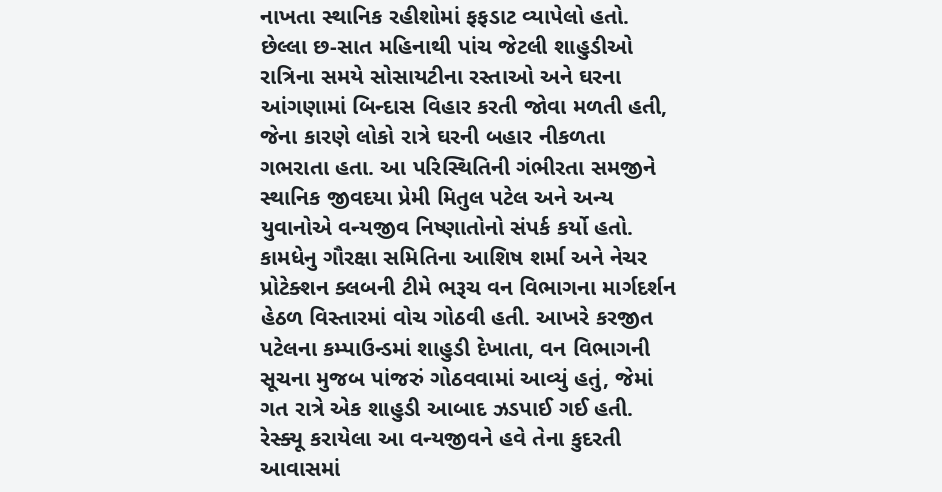નાખતા સ્થાનિક રહીશોમાં ફફડાટ વ્યાપેલો હતો. છેલ્લા છ-સાત મહિનાથી પાંચ જેટલી શાહુડીઓ રાત્રિના સમયે સોસાયટીના રસ્તાઓ અને ઘરના આંગણામાં બિન્દાસ વિહાર કરતી જોવા મળતી હતી, જેના કારણે લોકો રાત્રે ઘરની બહાર નીકળતા ગભરાતા હતા. આ પરિસ્થિતિની ગંભીરતા સમજીને સ્થાનિક જીવદયા પ્રેમી મિતુલ પટેલ અને અન્ય યુવાનોએ વન્યજીવ નિષ્ણાતોનો સંપર્ક કર્યો હતો. કામધેનુ ગૌરક્ષા સમિતિના આશિષ શર્મા અને નેચર પ્રોટેક્શન ક્લબની ટીમે ભરૂચ વન વિભાગના માર્ગદર્શન હેઠળ વિસ્તારમાં વોચ ગોઠવી હતી. આખરે કરજીત પટેલના કમ્પાઉન્ડમાં શાહુડી દેખાતા, વન વિભાગની સૂચના મુજબ પાંજરું ગોઠવવામાં આવ્યું હતું, જેમાં ગત રાત્રે એક શાહુડી આબાદ ઝડપાઈ ગઈ હતી. રેસ્ક્યૂ કરાયેલા આ વન્યજીવને હવે તેના કુદરતી આવાસમાં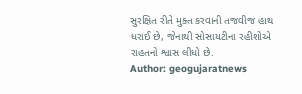સુરક્ષિત રીતે મુક્ત કરવાની તજવીજ હાથ ધરાઈ છે, જેનાથી સોસાયટીના રહીશોએ રાહતનો શ્વાસ લીધો છે.
Author: geogujaratnews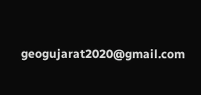geogujarat2020@gmail.com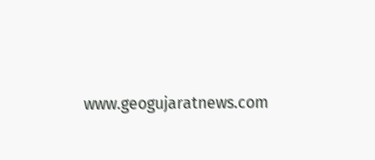www.geogujaratnews.com